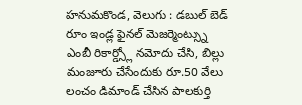హనుమకొండ, వెలుగు : డబుల్ బెడ్ రూం ఇండ్ల ఫైనల్ మెజర్మెంట్స్ను ఎంబీ రికార్డ్స్లో నమోదు చేసి, బిల్లు మంజూరు చేసేందుకు రూ.50 వేలు లంచం డిమాండ్ చేసిన పాలకుర్తి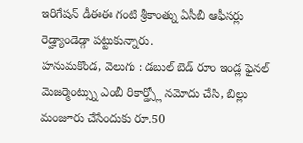ఇరిగేషన్ డీఈఈ గంటి శ్రీకాంత్ను ఏసీబీ ఆఫీసర్లు రెడ్హ్యాండెడ్గా పట్టుకున్నారు.
హనుమకొండ, వెలుగు : డబుల్ బెడ్ రూం ఇండ్ల ఫైనల్ మెజర్మెంట్స్ను ఎంబీ రికార్డ్స్లో నమోదు చేసి, బిల్లు మంజూరు చేసేందుకు రూ.50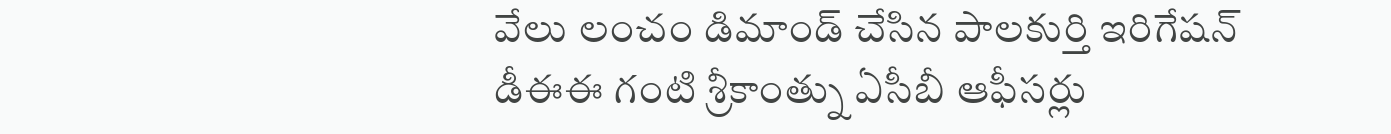వేలు లంచం డిమాండ్ చేసిన పాలకుర్తి ఇరిగేషన్ డీఈఈ గంటి శ్రీకాంత్ను ఏసీబీ ఆఫీసర్లు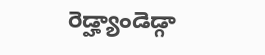రెడ్హ్యాండెడ్గా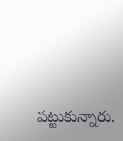పట్టుకున్నారు.